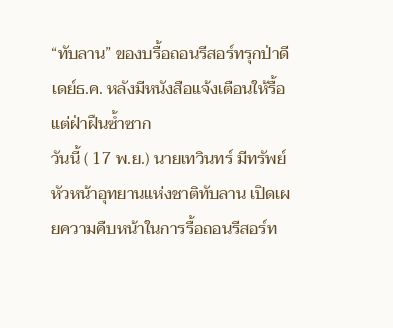“ทับลาน” ของบรื้อถอนรีสอร์ทรุกป่าดีเดย์ธ.ค. หลังมีหนังสือแจ้งเตือนให้รื้อแต่ฝ่าฝืนซ้ำซาก
วันนี้ ( 17 พ.ย.) นายเทวินทร์ มีทรัพย์ หัวหน้าอุทยานแห่งชาติทับลาน เปิดเผยความคืบหน้าในการรื้อถอนรีสอร์ท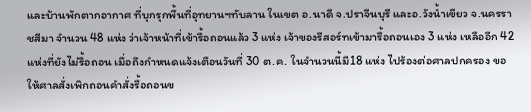และบ้านพักตากอากาศ ที่บุกรุกพื้นที่อุทยานฯทับลาน ในเขต อ.นาดี จ.ปราจีนบุรี และอ.วังน้ำเขียว จ.นครราชสีมา จำนวน 48 แห่ง ว่าเจ้าหน้าที่เข้ารื้อถอนแล้ว 3 แห่ง เจ้าของรีสอร์ทเข้ามารื้อถอนเอง 3 แห่ง เหลืออีก 42 แห่งที่ยังไม่รื้อถอน เมื่อถึงกำหนดแจ้งเตือนวันที่ 30 ต.ค. ในจำนวนนี้มี18 แห่ง ไปร้องต่อศาลปกครอง ขอให้ศาลสั่งเพิกถอนคำสั่งรื้อถอนข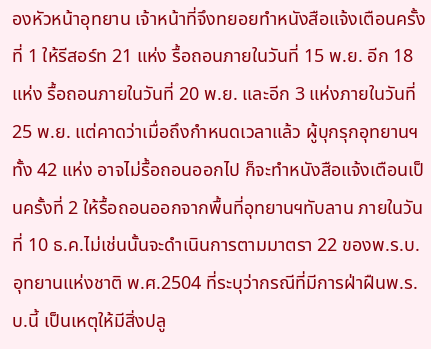องหัวหน้าอุทยาน เจ้าหน้าที่จึงทยอยทำหนังสือแจ้งเตือนครั้งที่ 1 ให้รีสอร์ท 21 แห่ง รื้อถอนภายในวันที่ 15 พ.ย. อีก 18 แห่ง รื้อถอนภายในวันที่ 20 พ.ย. และอีก 3 แห่งภายในวันที่ 25 พ.ย. แต่คาดว่าเมื่อถึงกำหนดเวลาแล้ว ผู้บุกรุกอุทยานฯทั้ง 42 แห่ง อาจไม่รื้อถอนออกไป ก็จะทำหนังสือแจ้งเตือนเป็นครั้งที่ 2 ให้รื้อถอนออกจากพื้นที่อุทยานฯทับลาน ภายในวันที่ 10 ธ.ค.ไม่เช่นนั้นจะดำเนินการตามมาตรา 22 ของพ.ร.บ.อุทยานแห่งชาติ พ.ศ.2504 ที่ระบุว่ากรณีที่มีการฝ่าฝืนพ.ร.บ.นี้ เป็นเหตุให้มีสิ่งปลู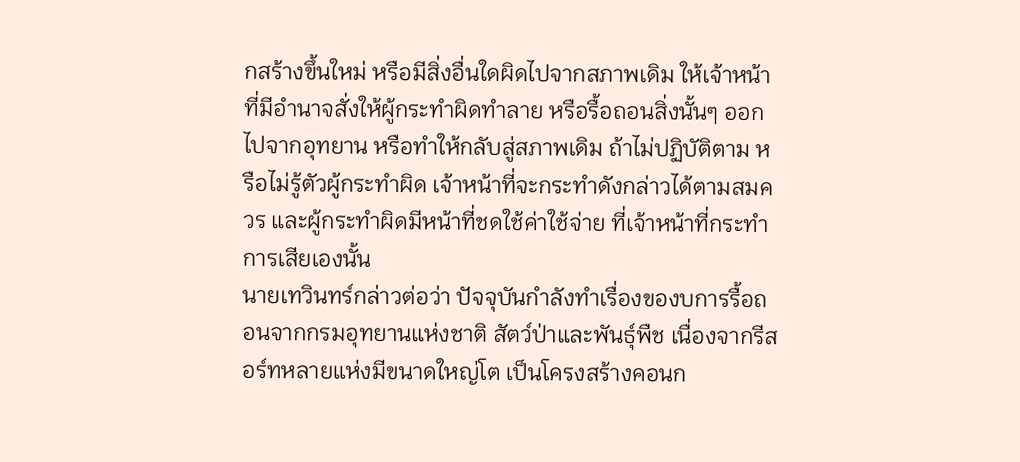กสร้างขึ้นใหม่ หรือมีสิ่งอื่นใดผิดไปจากสภาพเดิม ให้เจ้าหน้าที่มีอำนาจสั่งให้ผู้กระทำผิดทำลาย หรือรื้อถอนสิ่งนั้นๆ ออกไปจากอุทยาน หรือทำให้กลับสู่สภาพเดิม ถ้าไม่ปฏิบัติตาม หรือไม่รู้ตัวผู้กระทำผิด เจ้าหน้าที่จะกระทำดังกล่าวได้ตามสมควร และผู้กระทำผิดมีหน้าที่ชดใช้ค่าใช้จ่าย ที่เจ้าหน้าที่กระทำการเสียเองนั้น
นายเทวินทร์กล่าวต่อว่า ปัจจุบันกำลังทำเรื่องของบการรื้อถอนจากกรมอุทยานแห่งชาติ สัตว์ป่าและพันธุ์พืช เนื่องจากรีสอร์ทหลายแห่งมีขนาดใหญ่โต เป็นโครงสร้างคอนก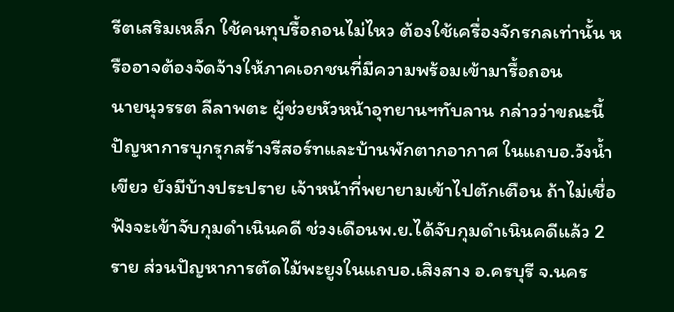รีตเสริมเหล็ก ใช้คนทุบรื้อถอนไม่ไหว ต้องใช้เครื่องจักรกลเท่านั้น หรืออาจต้องจัดจ้างให้ภาคเอกชนที่มีความพร้อมเข้ามารื้อถอน
นายนุวรรต ลีลาพตะ ผู้ช่วยหัวหน้าอุทยานฯทับลาน กล่าวว่าขณะนี้ปัญหาการบุกรุกสร้างรีสอร์ทและบ้านพักตากอากาศ ในแถบอ.วังน้ำเขียว ยังมีบ้างประปราย เจ้าหน้าที่พยายามเข้าไปตักเตือน ถ้าไม่เชื่อฟังจะเข้าจับกุมดำเนินคดี ช่วงเดือนพ.ย.ได้จับกุมดำเนินคดีแล้ว 2 ราย ส่วนปัญหาการตัดไม้พะยูงในแถบอ.เสิงสาง อ.ครบุรี จ.นคร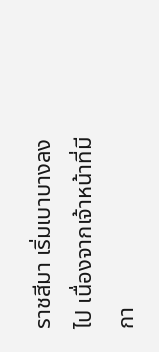ราชสีมา เริ่มเบาบางลงไป เนื่องจากเจ้าหน้าที่มีกา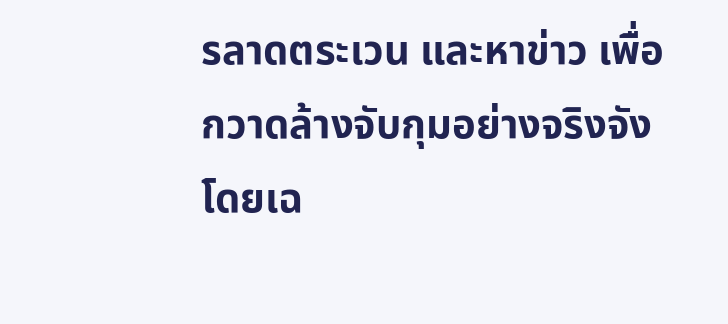รลาดตระเวน และหาข่าว เพื่อกวาดล้างจับกุมอย่างจริงจัง โดยเฉ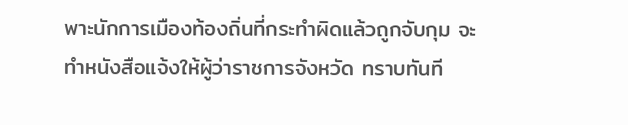พาะนักการเมืองท้องถิ่นที่กระทำผิดแล้วถูกจับกุม จะทำหนังสือแจ้งให้ผู้ว่าราชการจังหวัด ทราบทันที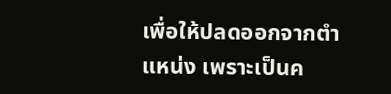เพื่อให้ปลดออกจากตำแหน่ง เพราะเป็นค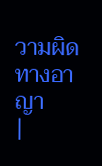วามผิดทางอาญา
|